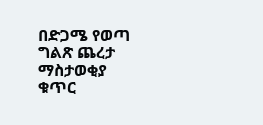በድጋሜ የወጣ ግልጽ ጨረታ ማስታወቂያ ቁጥር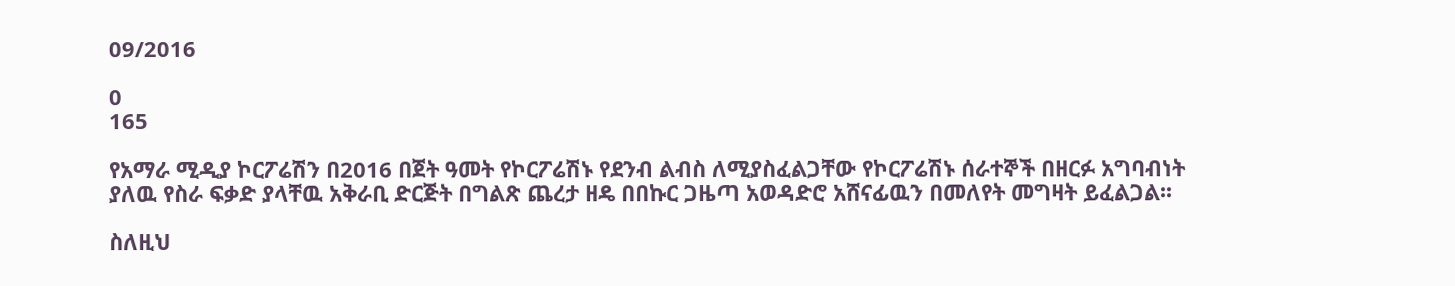09/2016

0
165

የአማራ ሚዲያ ኮርፖሬሽን በ2016 በጀት ዓመት የኮርፖሬሽኑ የደንብ ልብስ ለሚያስፈልጋቸው የኮርፖሬሽኑ ሰራተኞች በዘርፉ አግባብነት ያለዉ የስራ ፍቃድ ያላቸዉ አቅራቢ ድርጅት በግልጽ ጨረታ ዘዴ በበኩር ጋዜጣ አወዳድሮ አሸናፊዉን በመለየት መግዛት ይፈልጋል፡፡

ስለዚህ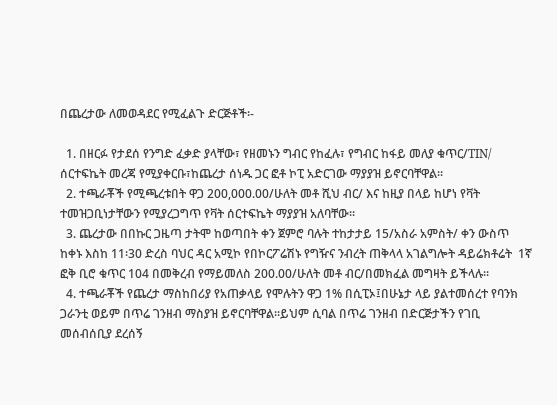በጨረታው ለመወዳደር የሚፈልጉ ድርጅቶች፡-

  1. በዘርፉ የታደሰ የንግድ ፈቃድ ያላቸው፣ የዘመኑን ግብር የከፈሉ፣ የግብር ከፋይ መለያ ቁጥር/TIN/ ሰርተፍኬት መረጃ የሚያቀርቡ፣ከጨረታ ሰነዱ ጋር ፎቶ ኮፒ አድርገው ማያያዝ ይኖርባቸዋል፡፡
  2. ተጫራቾች የሚጫረቱበት ዋጋ 200,000.00/ሁለት መቶ ሺህ ብር/ እና ከዚያ በላይ ከሆነ የቫት ተመዝጋቢነታቸውን የሚያረጋግጥ የቫት ሰርተፍኬት ማያያዝ አለባቸው፡፡
  3. ጨረታው በበኩር ጋዜጣ ታትሞ ከወጣበት ቀን ጀምሮ ባሉት ተከታታይ 15/አስራ አምስት/ ቀን ውስጥ ከቀኑ እስከ 11፡30 ድረስ ባህር ዳር አሚኮ የበኮርፖሬሽኑ የግዥና ንብረት ጠቅላላ አገልግሎት ዳይሬክቶሬት  1ኛ ፎቅ ቢሮ ቁጥር 104 በመቅረብ የማይመለስ 200.00/ሁለት መቶ ብር/በመክፈል መግዛት ይችላሉ፡፡
  4. ተጫራቾች የጨረታ ማስከበሪያ የአጠቃላይ የሞሉትን ዋጋ 1% በሲፒኦ፤በሁኔታ ላይ ያልተመሰረተ የባንክ ጋራንቲ ወይም በጥሬ ገንዘብ ማስያዝ ይኖርባቸዋል፡፡ይህም ሲባል በጥሬ ገንዘብ በድርጅታችን የገቢ መሰብሰቢያ ደረሰኝ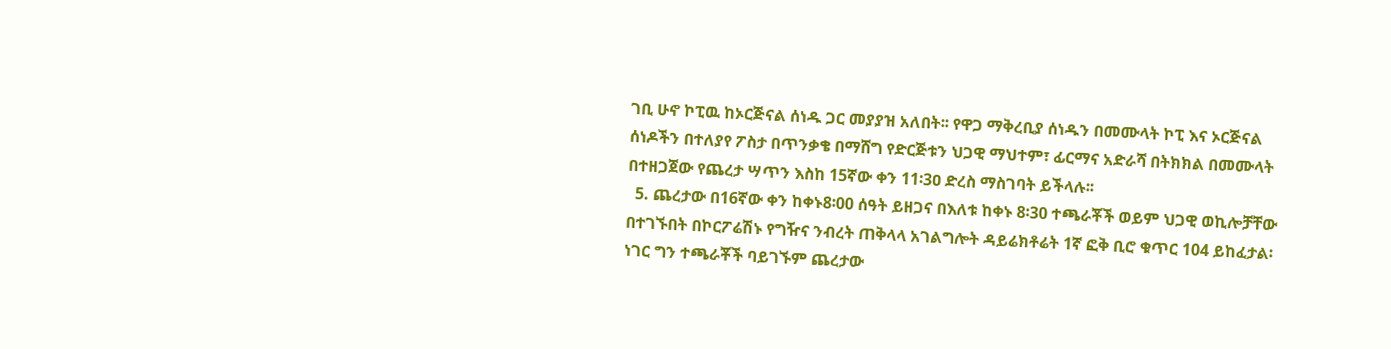ገቢ ሁኖ ኮፒዉ ከኦርጅናል ሰነዱ ጋር መያያዝ አለበት፡፡ የዋጋ ማቅረቢያ ሰነዱን በመሙላት ኮፒ እና ኦርጅናል ሰነዶችን በተለያየ ፖስታ በጥንቃቄ በማሸግ የድርጅቱን ህጋዊ ማህተም፣ ፊርማና አድራሻ በትክክል በመሙላት በተዘጋጀው የጨረታ ሣጥን እስከ 15ኛው ቀን 11፡3ዐ ድረስ ማስገባት ይችላሉ፡፡
  5. ጨረታው በ16ኛው ቀን ከቀኑ8፡00 ሰዓት ይዘጋና በእለቱ ከቀኑ 8፡30 ተጫራቾች ወይም ህጋዊ ወኪሎቻቸው በተገኙበት በኮርፖሬሽኑ የግዥና ንብረት ጠቅላላ አገልግሎት ዳይሬክቶሬት 1ኛ ፎቅ ቢሮ ቁጥር 104 ይከፈታል፡ ነገር ግን ተጫራቾች ባይገኙም ጨረታው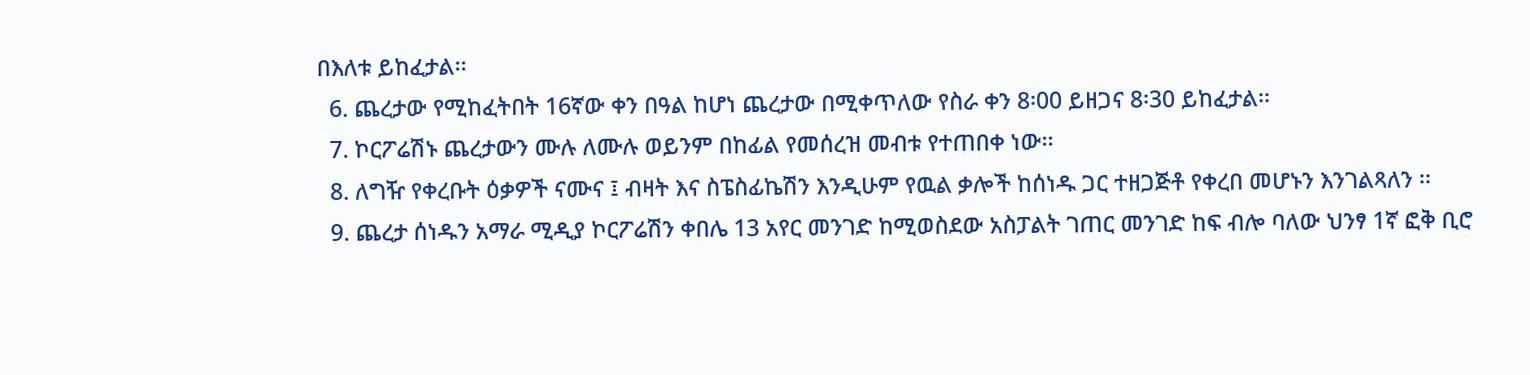በእለቱ ይከፈታል፡፡
  6. ጨረታው የሚከፈትበት 16ኛው ቀን በዓል ከሆነ ጨረታው በሚቀጥለው የስራ ቀን 8፡00 ይዘጋና 8፡30 ይከፈታል፡፡
  7. ኮርፖሬሽኑ ጨረታውን ሙሉ ለሙሉ ወይንም በከፊል የመሰረዝ መብቱ የተጠበቀ ነው፡፡
  8. ለግዥ የቀረቡት ዕቃዎች ናሙና ፤ ብዛት እና ስፔስፊኬሽን እንዲሁም የዉል ቃሎች ከሰነዱ ጋር ተዘጋጅቶ የቀረበ መሆኑን እንገልጻለን ፡፡
  9. ጨረታ ሰነዱን አማራ ሚዲያ ኮርፖሬሽን ቀበሌ 13 አየር መንገድ ከሚወስደው አስፓልት ገጠር መንገድ ከፍ ብሎ ባለው ህንፃ 1ኛ ፎቅ ቢሮ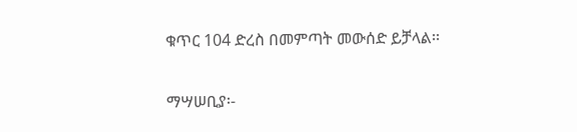ቁጥር 104 ድረስ በመምጣት መውሰድ ይቻላል፡፡

ማሣሠቢያ፡-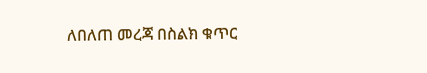ለበለጠ መረጃ በስልክ ቁጥር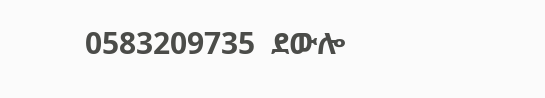0583209735  ደውሎ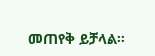መጠየቅ ይቻላል፡፡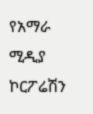የአማራ ሚዲያ ኮርፖሬሽን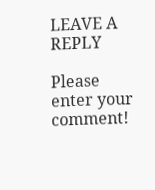LEAVE A REPLY

Please enter your comment!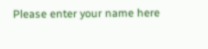Please enter your name here